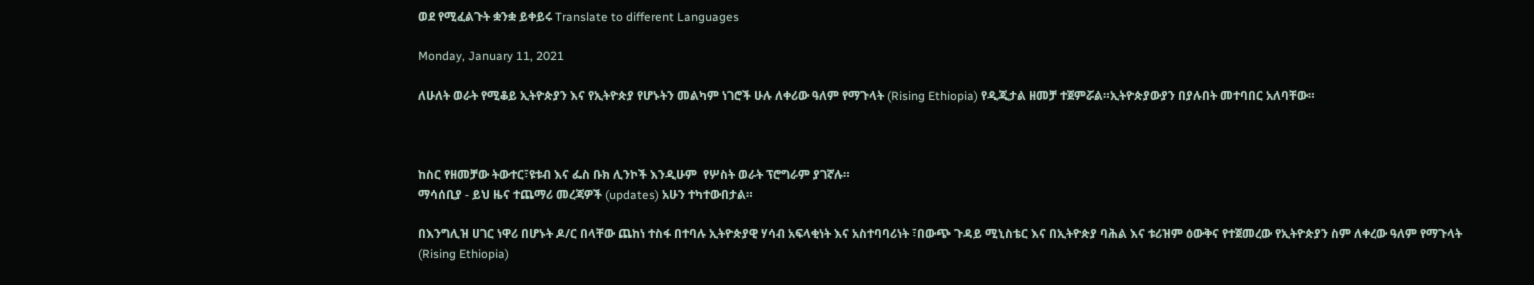ወደ የሚፈልጉት ቋንቋ ይቀይሩ Translate to different Languages

Monday, January 11, 2021

ለሁለት ወራት የሚቆይ ኢትዮጵያን እና የኢትዮጵያ የሆኑትን መልካም ነገሮች ሁሉ ለቀሪው ዓለም የማጉላት (Rising Ethiopia) የዲጂታል ዘመቻ ተጀምሯል።ኢትዮጵያውያን በያሉበት መተባበር አለባቸው።



ከስር የዘመቻው ትውተር፣ዩቱብ እና ፌስ ቡክ ሊንኮች እንዲሁም  የሦስት ወራት ፕሮግራም ያገኛሉ።
ማሳሰቢያ - ይህ ዜና ተጨማሪ መረጃዎች (updates) አሁን ተካተውበታል።

በእንግሊዝ ሀገር ነዋሪ በሆኑት ዶ/ር በላቸው ጨከነ ተስፋ በተባሉ ኢትዮጵያዊ ሃሳብ አፍላቂነት እና አስተባባሪነት ፣በውጭ ጉዳይ ሚኒስቴር እና በኢትዮጵያ ባሕል እና ቱሪዝም ዕውቅና የተጀመረው የኢትዮጵያን ስም ለቀረው ዓለም የማጉላት (Rising Ethiopia)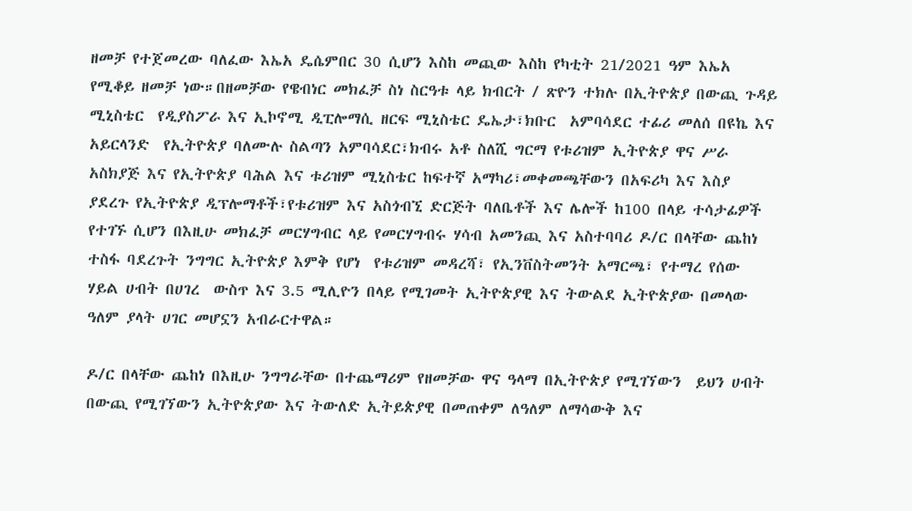ዘመቻ የተጀመረው ባለፈው እኤአ ዴሴምበር 30 ሲሆን እስከ መጪው እስከ የካቲት 21/2021 ዓም እኤአ የሚቆይ ዘመቻ ነው።በዘመቻው የዌብነር መክፈቻ ስነ ስርዓቱ ላይ ክብርት / ጽዮን ተክሉ በኢትዮጵያ በውጪ ጉዳይ ሚኒስቴር  የዲያስፖራ እና ኢኮኖሚ ዲፒሎማሲ ዘርፍ ሚኒስቴር ዴኤታ፣ክቡር  አምባሳደር ተፊሪ መለሰ በዩኬ እና አይርላንድ  የኢትዮጵያ ባለሙሉ ስልጣን አምባሳደር፣ክብሩ አቶ ስለሺ ግርማ የቱሪዝም ኢትዮጵያ ዋና ሥራ አስክያጅ እና የኢትዮጵያ ባሕል እና ቱሪዝም ሚኒስቴር ከፍተኛ አማካሪ፣መቀመጫቸውን በአፍሪካ እና እስያ ያደረጉ የኢትዮጵያ ዲፕሎማቶች፣የቱሪዝም እና አስጎብኚ ድርጅት ባለቤቶች እና ሌሎች ከ100 በላይ ተሳታፊዎች የተገኙ ሲሆን በእዚሁ መክፈቻ መርሃግብር ላይ የመርሃግብሩ ሃሳብ አመንጪ እና አስተባባሪ ዶ/ር በላቸው ጨከነ ተስፋ ባደረጉት ንግግር ኢትዮጵያ እምቅ የሆነ  የቱሪዝም መዳረሻ፣ የኢንቨስትመንት አማርጫ፣ የተማረ የሰው ሃይል ሀብት በሀገረ  ውስጥ እና 3.5 ሚሊዮን በላይ የሚገመት ኢትዮጵያዊ እና ትውልደ ኢትዮጵያው በመላው ዓለም ያላት ሀገር መሆኗን አብራርተዋል።

ዶ/ር በላቸው ጨከነ በእዚሁ ንግግራቸው በተጨማሪም የዘመቻው ዋና ዓላማ በኢትዮጵያ የሚገኘውን  ይህን ሀብት በውጪ የሚገኘውን ኢትዮጵያው እና ትውለድ ኢትይጵያዊ በመጠቀም ለዓለም ለማሳውቅ እና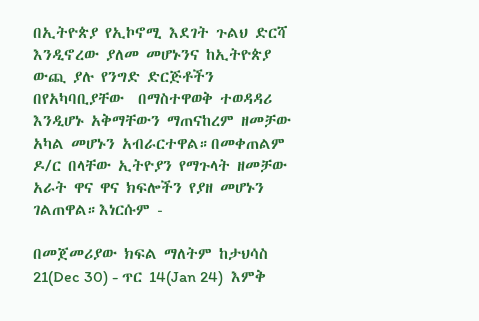በኢትዮጵያ የኢኮኖሚ እደገት ጉልህ ድርሻ እንዲኖረው ያለመ መሆኑንና ከኢትዮጵያ ውጪ ያሉ የንግድ ድርጅቶችን በየአካባቢያቸው  በማስተዋወቅ ተወዳዳሪ እንዲሆኑ አቅማቸውን ማጠናከረም ዘመቻው አካል መሆኑን አብራርተዋል።በመቀጠልም ዶ/ር በላቸው ኢትዮያን የማጉላት ዘመቻው አራት ዋና ዋና ክፍሎችን የያዘ መሆኑን ገልጠዋል።እነርሱም -

በመጀመሪያው ክፍል ማለትም ከታህሳስ 21(Dec 30) - ጥር 14(Jan 24)  እምቅ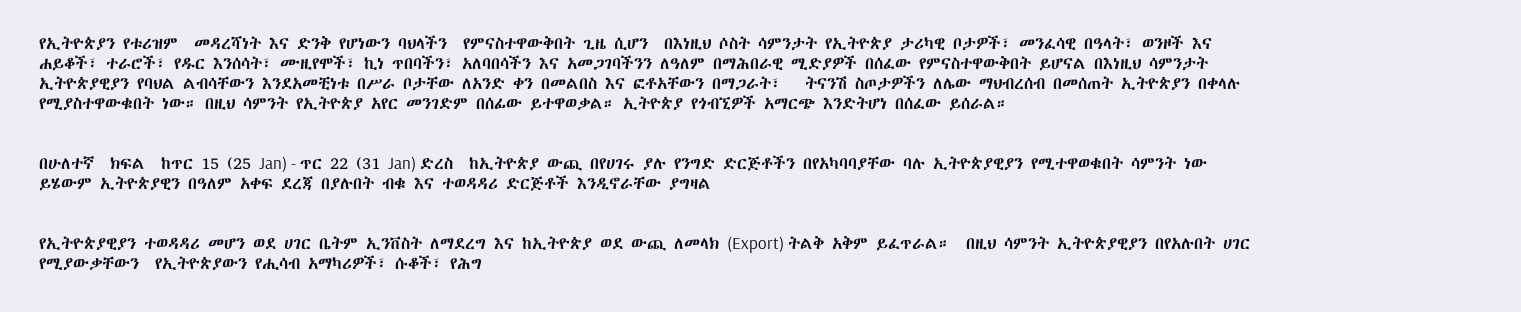የኢትዮጵያን የቱሪዝም  መዳረሻነት እና ድንቅ የሆነውን ባህላችን  የምናስተዋውቅበት ጊዜ ሲሆን  በእነዚህ ሶስት ሳምንታት የኢትዮጵያ ታሪካዊ ቦታዎች፣ መንፈሳዊ በዓላት፣ ወንዞች እና ሐይቆች፣ ተራሮች፣ የዱር እንሰሳት፣ ሙዚየሞች፣ ኪነ ጥበባችን፣ አለባበሳችን እና አመጋገባችንን ለዓለም በማሕበራዊ ሚድያዎች በሰፈው የምናስተዋውቅበት ይሆናል በእነዚህ ሳምንታት ኢትዮጵያዊያን የባህል ልብሳቸውን እንደአመቺነቱ በሥራ ቦታቸው ለአንድ ቀን በመልበስ እና ፎቶአቸውን በማጋራት፣   ትናንሽ ስጦታዎችን ለሌው ማህብረሰብ በመሰጠት ኢትዮጵያን በቀላሉ የሚያስተዋውቁበት ነው። በዚህ ሳምንት የኢትዮጵያ አየር መንገድም በሰፊው ይተዋወቃል። ኢትዮጵያ የጎብኚዎች አማርጭ እንድትሆነ በሰፈው ይሰራል።


በሁለተኛ  ክፍል  ከጥር 15 (25 Jan) - ጥር 22 (31 Jan) ድረስ  ከኢትዮጵያ ውጪ በየሀገሩ ያሉ የንግድ ድርጅቶችን በየአካባባያቸው ባሉ ኢትዮጵያዊያን የሚተዋወቁበት ሳምንት ነው ይሄውም ኢትዮጵያዊን በዓለም አቀፍ ደረጃ በያሉበት ብቁ እና ተወዳዳሪ ድርጅቶች እንዲኖራቸው ያግዛል


የኢትዮጵያዊያን ተወዳዳሪ መሆን ወደ ሀገር ቤትም ኢንቨስት ለማደረግ እና ከኢትዮጵያ ወደ ውጪ ለመላክ (Export) ትልቅ አቅም ይፈጥራል።  በዚህ ሳምንት ኢትዮጵያዊያን በየአሉበት ሀገር የሚያውቃቸውን  የኢትዮጵያውን የሒሳብ አማካሪዎች፣ ሱቆች፣ የሕግ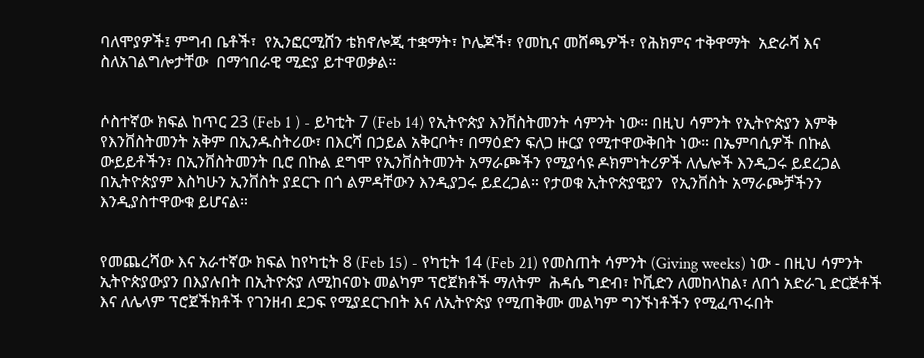ባለሞያዎች፤ ምግብ ቤቶች፣  የኢንፎርሚሸን ቴክኖሎጂ ተቋማት፣ ኮሌጆች፣ የመኪና መሸጫዎች፣ የሕክምና ተቅዋማት  አድራሻ እና ስለአገልግሎታቸው  በማኅበራዊ ሚድያ ይተዋወቃል።


ሶስተኛው ክፍል ከጥር 23 (Feb 1 ) - ይካቲት 7 (Feb 14) የኢትዮጵያ እንቨስትመንት ሳምንት ነው። በዚህ ሳምንት የኢትዮጵያን እምቅ የእንቨስትመንት አቅም በኢንዱስትሪው፣ በእርሻ በኃይል አቅርቦት፣ በማዕድን ፍለጋ ዙርያ የሚተዋውቅበት ነው። በኤምባሲዎች በኩል ውይይቶችን፣ በኢንቨስትመንት ቢሮ በኩል ደግሞ የኢንቨስትመንት አማራጮችን የሚያሳዩ ዶክምነትሪዎች ለሌሎች እንዲጋሩ ይደረጋል በኢትዮጵያም እስካሁን ኢንቨስት ያደርጉ በጎ ልምዳቸውን እንዲያጋሩ ይደረጋል። የታወቁ ኢትዮጵያዊያን  የኢንቨስት አማራጮቻችንን እንዲያስተዋውቁ ይሆናል።


የመጨረሻው እና አራተኛው ክፍል ከየካቲት 8 (Feb 15) - የካቲት 14 (Feb 21) የመስጠት ሳምንት (Giving weeks) ነው - በዚህ ሳምንት ኢትዮጵያውያን በእያሉበት በኢትዮጵያ ለሚከናወኑ መልካም ፕሮጀክቶች ማለትም  ሕዳሴ ግድብ፣ ኮቪድን ለመከላከል፣ ለበጎ አድራጊ ድርጅቶች  እና ለሌላም ፕሮጀችክቶች የገንዘብ ደጋፍ የሚያደርጉበት እና ለኢትዮጵያ የሚጠቅሙ መልካም ግንኙነቶችን የሚፈጥሩበት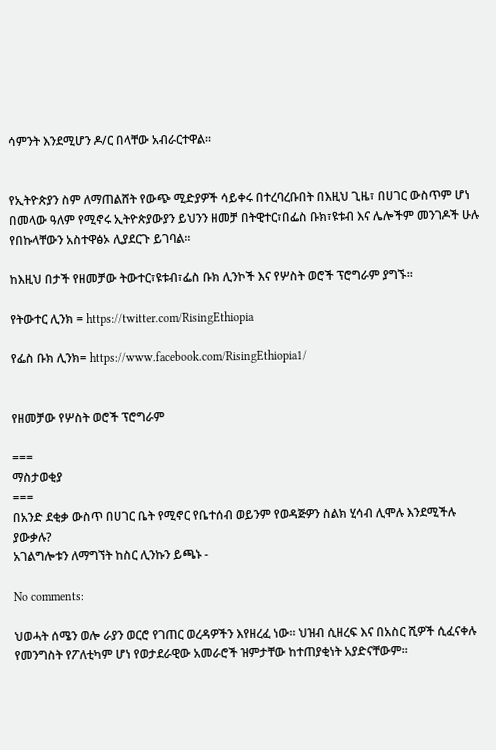ሳምንት እንደሚሆን ዶ/ር በላቸው አብራርተዋል።


የኢትዮጵያን ስም ለማጠልሸት የውጭ ሚድያዎች ሳይቀሩ በተረባረቡበት በእዚህ ጊዜ፣ በሀገር ውስጥም ሆነ በመላው ዓለም የሚኖሩ ኢትዮጵያውያን ይህንን ዘመቻ በትዊተር፣በፌስ ቡክ፣ዩቱብ እና ሌሎችም መንገዶች ሁሉ የበኩላቸውን አስተዋፅኦ ሊያደርጉ ይገባል።

ከእዚህ በታች የዘመቻው ትውተር፣ዩቱብ፣ፌስ ቡክ ሊንኮች እና የሦስት ወሮች ፕሮግራም ያግኙ።

የትውተር ሊንክ = https://twitter.com/RisingEthiopia

የፌስ ቡክ ሊንክ= https://www.facebook.com/RisingEthiopia1/


የዘመቻው የሦስት ወሮች ፕሮግራም

===
ማስታወቂያ
===
በአንድ ደቂቃ ውስጥ በሀገር ቤት የሚኖር የቤተሰብ ወይንም የወዳጅዎን ስልክ ሂሳብ ሊሞሉ እንደሚችሉ ያውቃሉ?
አገልግሎቱን ለማግኘት ከስር ሊንኩን ይጫኑ -

No comments:

ህወሓት ሰሜን ወሎ ራያን ወርሮ የገጠር ወረዳዎችን እየዘረፈ ነው። ህዝብ ሲዘረፍ እና በአስር ሺዎች ሲፈናቀሉ የመንግስት የፖለቲካም ሆነ የወታደራዊው አመራሮች ዝምታቸው ከተጠያቂነት አያድናቸውም።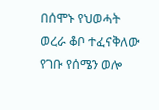በሰሞኑ የህወሓት ወረራ ቆቦ ተፈናቅለው የገቡ የሰሜን ወሎ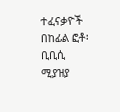ተፈናቃዮች  በከፊል ፎቶ፡ ቢቢሲ ሚያዝያ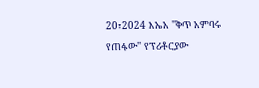20፣2024 እኤአ ''ቅጥ አምባሩ የጠፋው'' የፕሪቶርያው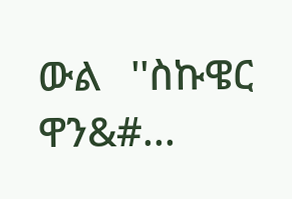ውል   ''ስኩዌር ዋን&#...